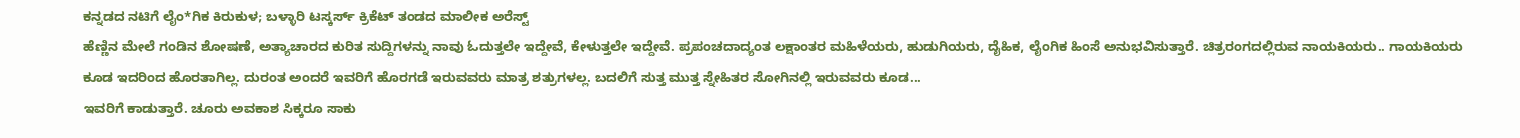ಕನ್ನಡದ ನಟಿಗೆ ಲೈಂ*ಗಿಕ ಕಿರುಕುಳ; ಬಳ್ಳಾರಿ ಟಸ್ಕರ್ಸ್ ಕ್ರಿಕೆಟ್ ತಂಡದ ಮಾಲೀಕ ಅರೆಸ್ಟ್
ಹೆಣ್ಣಿನ ಮೇಲೆ ಗಂಡಿನ ಶೋಷಣೆ, ಅತ್ಯಾಚಾರದ ಕುರಿತ ಸುದ್ದಿಗಳನ್ನು ನಾವು ಓದುತ್ತಲೇ ಇದ್ದೇವೆ, ಕೇಳುತ್ತಲೇ ಇದ್ದೇವೆ. ಪ್ರಪಂಚದಾದ್ಯಂತ ಲಕ್ಷಾಂತರ ಮಹಿಳೆಯರು, ಹುಡುಗಿಯರು, ದೈಹಿಕ, ಲೈಂಗಿಕ ಹಿಂಸೆ ಅನುಭವಿಸುತ್ತಾರೆ. ಚಿತ್ರರಂಗದಲ್ಲಿರುವ ನಾಯಕಿಯರು.. ಗಾಯಕಿಯರು ಕೂಡ ಇದರಿಂದ ಹೊರತಾಗಿಲ್ಲ. ದುರಂತ ಅಂದರೆ ಇವರಿಗೆ ಹೊರಗಡೆ ಇರುವವರು ಮಾತ್ರ ಶತ್ರುಗಳಲ್ಲ. ಬದಲಿಗೆ ಸುತ್ತ ಮುತ್ತ ಸ್ನೇಹಿತರ ಸೋಗಿನಲ್ಲಿ ಇರುವವರು ಕೂಡ...
ಇವರಿಗೆ ಕಾಡುತ್ತಾರೆ. ಚೂರು ಅವಕಾಶ ಸಿಕ್ಕರೂ ಸಾಕು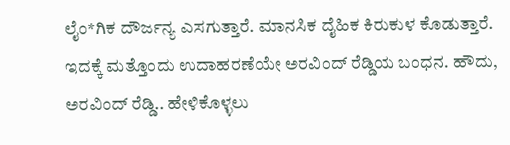ಲೈಂ*ಗಿಕ ದೌರ್ಜನ್ಯ ಎಸಗುತ್ತಾರೆ. ಮಾನಸಿಕ ದೈಹಿಕ ಕಿರುಕುಳ ಕೊಡುತ್ತಾರೆ. ಇದಕ್ಕೆ ಮತ್ತೊಂದು ಉದಾಹರಣೆಯೇ ಅರವಿಂದ್ ರೆಡ್ಡಿಯ ಬಂಧನ. ಹೌದು, ಅರವಿಂದ್ ರೆಡ್ಡಿ.. ಹೇಳಿಕೊಳ್ಳಲು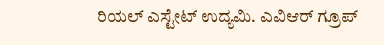ರಿಯಲ್ ಎಸ್ಟೇಟ್ ಉದ್ಯಮಿ. ಎವಿಆರ್ ಗ್ರೂಪ್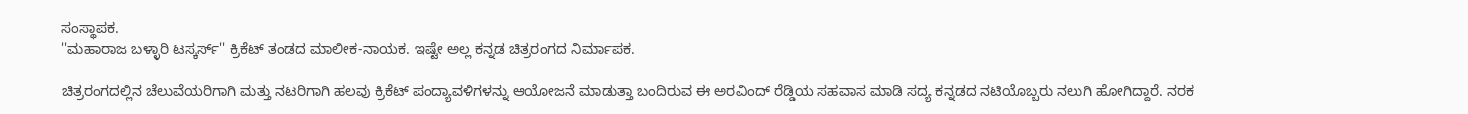ಸಂಸ್ಥಾಪಕ.
''ಮಹಾರಾಜ ಬಳ್ಳಾರಿ ಟಸ್ಕರ್ಸ್'' ಕ್ರಿಕೆಟ್ ತಂಡದ ಮಾಲೀಕ-ನಾಯಕ. ಇಷ್ಟೇ ಅಲ್ಲ ಕನ್ನಡ ಚಿತ್ರರಂಗದ ನಿರ್ಮಾಪಕ.

ಚಿತ್ರರಂಗದಲ್ಲಿನ ಚೆಲುವೆಯರಿಗಾಗಿ ಮತ್ತು ನಟರಿಗಾಗಿ ಹಲವು ಕ್ರಿಕೆಟ್ ಪಂದ್ಯಾವಳಿಗಳನ್ನು ಆಯೋಜನೆ ಮಾಡುತ್ತಾ ಬಂದಿರುವ ಈ ಅರವಿಂದ್ ರೆಡ್ಡಿಯ ಸಹವಾಸ ಮಾಡಿ ಸದ್ಯ ಕನ್ನಡದ ನಟಿಯೊಬ್ಬರು ನಲುಗಿ ಹೋಗಿದ್ದಾರೆ. ನರಕ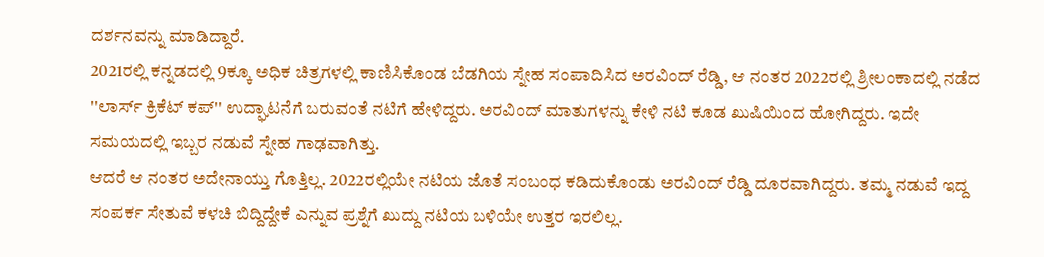ದರ್ಶನವನ್ನು ಮಾಡಿದ್ದಾರೆ.
2021ರಲ್ಲಿ ಕನ್ನಡದಲ್ಲಿ 9ಕ್ಕೂ ಅಧಿಕ ಚಿತ್ರಗಳಲ್ಲಿ ಕಾಣಿಸಿಕೊಂಡ ಬೆಡಗಿಯ ಸ್ನೇಹ ಸಂಪಾದಿಸಿದ ಅರವಿಂದ್ ರೆಡ್ಡಿ, ಆ ನಂತರ 2022ರಲ್ಲಿ ಶ್ರೀಲಂಕಾದಲ್ಲಿ ನಡೆದ ''ಲಾರ್ಸ್ ಕ್ರಿಕೆಟ್ ಕಪ್'' ಉದ್ಘಾಟನೆಗೆ ಬರುವಂತೆ ನಟಿಗೆ ಹೇಳಿದ್ದರು. ಅರವಿಂದ್ ಮಾತುಗಳನ್ನು ಕೇಳಿ ನಟಿ ಕೂಡ ಖುಷಿಯಿಂದ ಹೋಗಿದ್ದರು. ಇದೇ ಸಮಯದಲ್ಲಿ ಇಬ್ಬರ ನಡುವೆ ಸ್ನೇಹ ಗಾಢವಾಗಿತ್ತು.
ಆದರೆ ಆ ನಂತರ ಅದೇನಾಯ್ತು ಗೊತ್ತಿಲ್ಲ. 2022ರಲ್ಲಿಯೇ ನಟಿಯ ಜೊತೆ ಸಂಬಂಧ ಕಡಿದುಕೊಂಡು ಅರವಿಂದ್ ರೆಡ್ಡಿ ದೂರವಾಗಿದ್ದರು. ತಮ್ಮ ನಡುವೆ ಇದ್ದ ಸಂಪರ್ಕ ಸೇತುವೆ ಕಳಚಿ ಬಿದ್ದಿದ್ದೇಕೆ ಎನ್ನುವ ಪ್ರಶ್ನೆಗೆ ಖುದ್ದು ನಟಿಯ ಬಳಿಯೇ ಉತ್ತರ ಇರಲಿಲ್ಲ.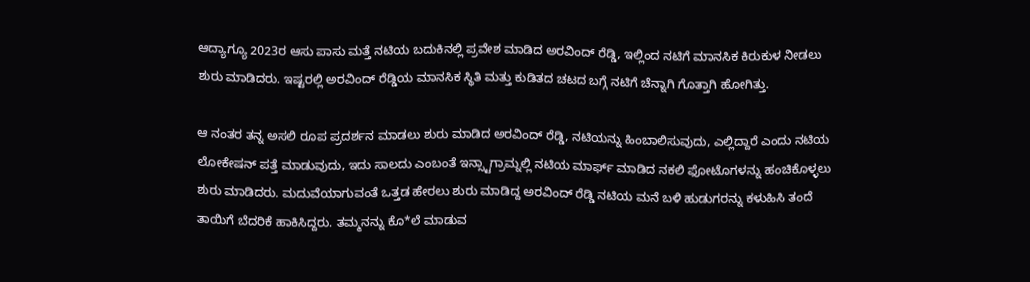ಆದ್ಯಾಗ್ಯೂ 2023ರ ಆಸು ಪಾಸು ಮತ್ತೆ ನಟಿಯ ಬದುಕಿನಲ್ಲಿ ಪ್ರವೇಶ ಮಾಡಿದ ಅರವಿಂದ್ ರೆಡ್ಡಿ, ಇಲ್ಲಿಂದ ನಟಿಗೆ ಮಾನಸಿಕ ಕಿರುಕುಳ ನೀಡಲು ಶುರು ಮಾಡಿದರು. ಇಷ್ಟರಲ್ಲಿ ಅರವಿಂದ್ ರೆಡ್ಡಿಯ ಮಾನಸಿಕ ಸ್ಥಿತಿ ಮತ್ತು ಕುಡಿತದ ಚಟದ ಬಗ್ಗೆ ನಟಿಗೆ ಚೆನ್ನಾಗಿ ಗೊತ್ತಾಗಿ ಹೋಗಿತ್ತು.

ಆ ನಂತರ ತನ್ನ ಅಸಲಿ ರೂಪ ಪ್ರದರ್ಶನ ಮಾಡಲು ಶುರು ಮಾಡಿದ ಅರವಿಂದ್ ರೆಡ್ಡಿ, ನಟಿಯನ್ನು ಹಿಂಬಾಲಿಸುವುದು, ಎಲ್ಲಿದ್ದಾರೆ ಎಂದು ನಟಿಯ ಲೋಕೇಷನ್ ಪತ್ತೆ ಮಾಡುವುದು, ಇದು ಸಾಲದು ಎಂಬಂತೆ ಇನ್ಸ್ಟಾಗ್ರಾಮ್ನಲ್ಲಿ ನಟಿಯ ಮಾರ್ಫ್ ಮಾಡಿದ ನಕಲಿ ಫೋಟೊಗಳನ್ನು ಹಂಚಿಕೊಳ್ಳಲು ಶುರು ಮಾಡಿದರು. ಮದುವೆಯಾಗುವಂತೆ ಒತ್ತಡ ಹೇರಲು ಶುರು ಮಾಡಿದ್ದ ಅರವಿಂದ್ ರೆಡ್ಡಿ ನಟಿಯ ಮನೆ ಬಳಿ ಹುಡುಗರನ್ನು ಕಳುಹಿಸಿ ತಂದೆ ತಾಯಿಗೆ ಬೆದರಿಕೆ ಹಾಕಿಸಿದ್ದರು. ತಮ್ಮನನ್ನು ಕೊ*ಲೆ ಮಾಡುವ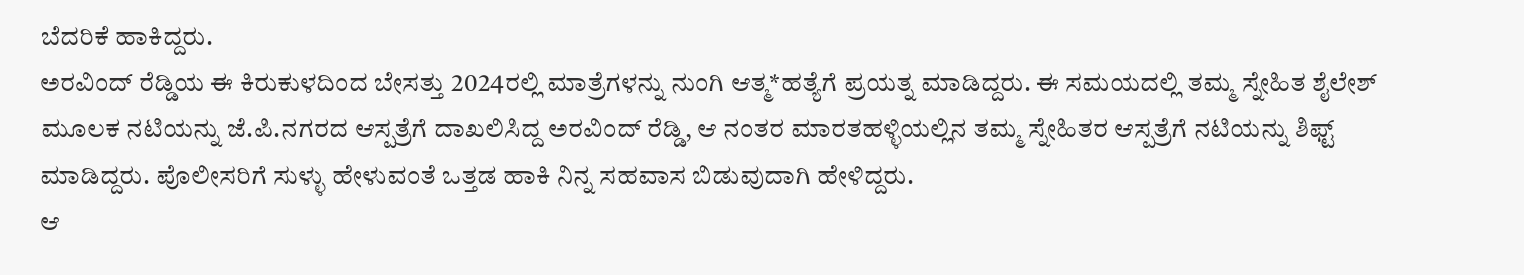ಬೆದರಿಕೆ ಹಾಕಿದ್ದರು.
ಅರವಿಂದ್ ರೆಡ್ಡಿಯ ಈ ಕಿರುಕುಳದಿಂದ ಬೇಸತ್ತು 2024ರಲ್ಲಿ ಮಾತ್ರೆಗಳನ್ನು ನುಂಗಿ ಆತ್ಮ*ಹತ್ಯೆಗೆ ಪ್ರಯತ್ನ ಮಾಡಿದ್ದರು. ಈ ಸಮಯದಲ್ಲಿ ತಮ್ಮ ಸ್ನೇಹಿತ ಶೈಲೇಶ್ ಮೂಲಕ ನಟಿಯನ್ನು ಜೆ.ಪಿ.ನಗರದ ಆಸ್ಪತ್ರೆಗೆ ದಾಖಲಿಸಿದ್ದ ಅರವಿಂದ್ ರೆಡ್ಡಿ, ಆ ನಂತರ ಮಾರತಹಳ್ಳಿಯಲ್ಲಿನ ತಮ್ಮ ಸ್ನೇಹಿತರ ಆಸ್ಪತ್ರೆಗೆ ನಟಿಯನ್ನು ಶಿಫ್ಟ್ ಮಾಡಿದ್ದರು. ಪೊಲೀಸರಿಗೆ ಸುಳ್ಳು ಹೇಳುವಂತೆ ಒತ್ತಡ ಹಾಕಿ ನಿನ್ನ ಸಹವಾಸ ಬಿಡುವುದಾಗಿ ಹೇಳಿದ್ದರು.
ಆ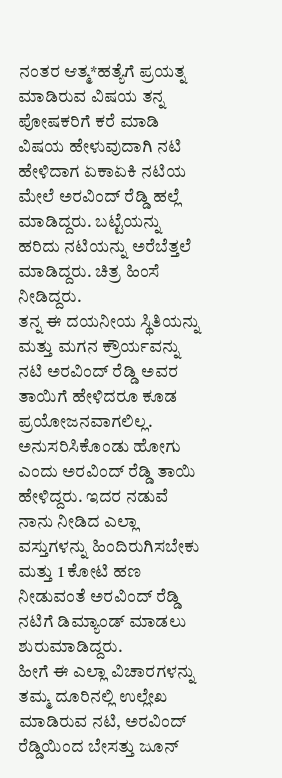ನಂತರ ಆತ್ಮ*ಹತ್ಯೆಗೆ ಪ್ರಯತ್ನ ಮಾಡಿರುವ ವಿಷಯ ತನ್ನ ಪೋಷಕರಿಗೆ ಕರೆ ಮಾಡಿ ವಿಷಯ ಹೇಳುವುದಾಗಿ ನಟಿ ಹೇಳಿದಾಗ ಏಕಾಏಕಿ ನಟಿಯ ಮೇಲೆ ಅರವಿಂದ್ ರೆಡ್ಡಿ ಹಲ್ಲೆ ಮಾಡಿದ್ದರು. ಬಟ್ಟೆಯನ್ನು ಹರಿದು ನಟಿಯನ್ನು ಅರೆಬೆತ್ತಲೆ ಮಾಡಿದ್ದರು. ಚಿತ್ರ ಹಿಂಸೆ ನೀಡಿದ್ದರು.
ತನ್ನ ಈ ದಯನೀಯ ಸ್ಥಿತಿಯನ್ನು ಮತ್ತು ಮಗನ ಕ್ರೌರ್ಯವನ್ನು ನಟಿ ಅರವಿಂದ್ ರೆಡ್ಡಿ ಅವರ ತಾಯಿಗೆ ಹೇಳಿದರೂ ಕೂಡ ಪ್ರಯೋಜನವಾಗಲಿಲ್ಲ. ಅನುಸರಿಸಿಕೊಂಡು ಹೋಗು ಎಂದು ಅರವಿಂದ್ ರೆಡ್ಡಿ ತಾಯಿ ಹೇಳಿದ್ದರು. ಇದರ ನಡುವೆ ನಾನು ನೀಡಿದ ಎಲ್ಲಾ ವಸ್ತುಗಳನ್ನು ಹಿಂದಿರುಗಿಸಬೇಕು ಮತ್ತು 1 ಕೋಟಿ ಹಣ ನೀಡುವಂತೆ ಅರವಿಂದ್ ರೆಡ್ಡಿ ನಟಿಗೆ ಡಿಮ್ಯಾಂಡ್ ಮಾಡಲು ಶುರುಮಾಡಿದ್ದರು.
ಹೀಗೆ ಈ ಎಲ್ಲಾ ವಿಚಾರಗಳನ್ನು ತಮ್ಮ ದೂರಿನಲ್ಲಿ ಉಲ್ಲೇಖ ಮಾಡಿರುವ ನಟಿ, ಅರವಿಂದ್ ರೆಡ್ಡಿಯಿಂದ ಬೇಸತ್ತು ಜೂನ್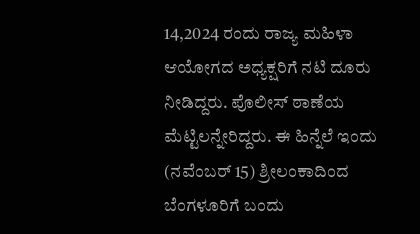14,2024 ರಂದು ರಾಜ್ಯ ಮಹಿಳಾ ಆಯೋಗದ ಅಧ್ಯಕ್ಷರಿಗೆ ನಟಿ ದೂರು ನೀಡಿದ್ದರು. ಪೊಲೀಸ್ ಠಾಣೆಯ ಮೆಟ್ಟಿಲನ್ನೇರಿದ್ದರು. ಈ ಹಿನ್ನೆಲೆ ಇಂದು (ನವೆಂಬರ್ 15) ಶ್ರೀಲಂಕಾದಿಂದ ಬೆಂಗಳೂರಿಗೆ ಬಂದು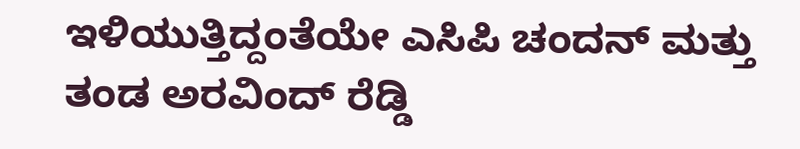ಇಳಿಯುತ್ತಿದ್ದಂತೆಯೇ ಎಸಿಪಿ ಚಂದನ್ ಮತ್ತು ತಂಡ ಅರವಿಂದ್ ರೆಡ್ಡಿ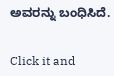ಅವರನ್ನು ಬಂಧಿಸಿದೆ.


Click it and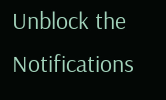Unblock the Notifications